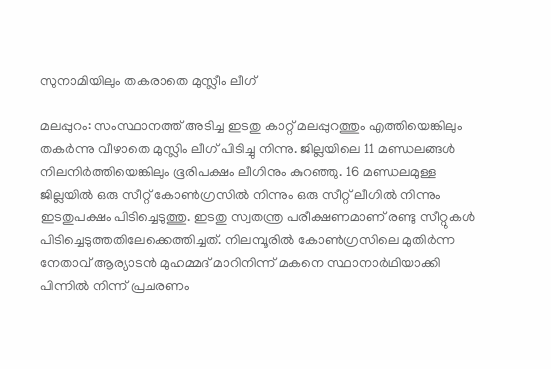സുനാമിയിലും തകരാതെ മുസ്ലീം ലീഗ്

മലപ്പുറം: സംസ്ഥാനത്ത് അടിച്ച ഇടതു കാറ്റ് മലപ്പുറത്തും എത്തിയെങ്കിലും തകര്‍ന്നു വീഴാതെ മുസ്ലിം ലീഗ് പിടിച്ചു നിന്നു. ജില്ലയിലെ 11 മണ്ഡലങ്ങള്‍ നിലനിര്‍ത്തിയെങ്കിലും ഭൂരിപക്ഷം ലീഗിനും കുറഞ്ഞു. 16 മണ്ഡലമുള്ള ജില്ലയില്‍ ഒരു സീറ്റ് കോണ്‍ഗ്രസില്‍ നിന്നും ഒരു സീറ്റ് ലീഗില്‍ നിന്നും ഇടതുപക്ഷം പിടിച്ചെടുത്തു. ഇടതു സ്വതന്ത്ര പരീക്ഷണമാണ് രണ്ടു സീറ്റുകള്‍ പിടിച്ചെടുത്തതിലേക്കെത്തിച്ചത്. നിലമ്പൂരില്‍ കോണ്‍ഗ്രസിലെ മുതിര്‍ന്ന നേതാവ് ആര്യാടന്‍ മുഹമ്മദ് മാറിനിന്ന് മകനെ സ്ഥാനാര്‍ഥിയാക്കി പിന്നില്‍ നിന്ന് പ്രചരണം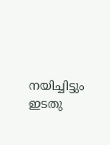നയിച്ചിട്ടും ഇടതു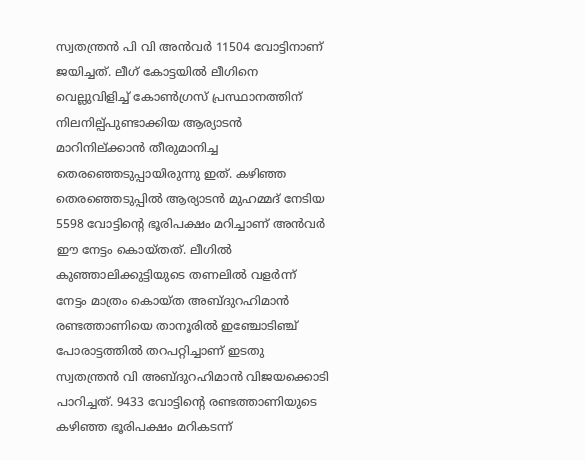സ്വതന്ത്രന്‍ പി വി അന്‍വര്‍ 11504 വോട്ടിനാണ് ജയിച്ചത്. ലീഗ് കോട്ടയില്‍ ലീഗിനെ വെല്ലുവിളിച്ച് കോണ്‍ഗ്രസ് പ്രസ്ഥാനത്തിന് നിലനില്പ്പുണ്ടാക്കിയ ആര്യാടന്‍ മാറിനില്ക്കാന്‍ തീരുമാനിച്ച തെരഞ്ഞെടുപ്പായിരുന്നു ഇത്. കഴിഞ്ഞ തെരഞ്ഞെടുപ്പില്‍ ആര്യാടന്‍ മുഹമ്മദ് നേടിയ 5598 വോട്ടിന്റെ ഭൂരിപക്ഷം മറിച്ചാണ് അന്‍വര്‍ ഈ നേട്ടം കൊയ്തത്. ലീഗില്‍ കുഞ്ഞാലിക്കുട്ടിയുടെ തണലില്‍ വളര്‍ന്ന് നേട്ടം മാത്രം കൊയ്ത അബ്ദുറഹിമാന്‍ രണ്ടത്താണിയെ താനൂരില്‍ ഇഞ്ചോടിഞ്ച് പോരാട്ടത്തില്‍ തറപറ്റിച്ചാണ് ഇടതു സ്വതന്ത്രന്‍ വി അബ്ദുറഹിമാന്‍ വിജയക്കൊടി പാറിച്ചത്. 9433 വോട്ടിന്റെ രണ്ടത്താണിയുടെ കഴിഞ്ഞ ഭൂരിപക്ഷം മറികടന്ന്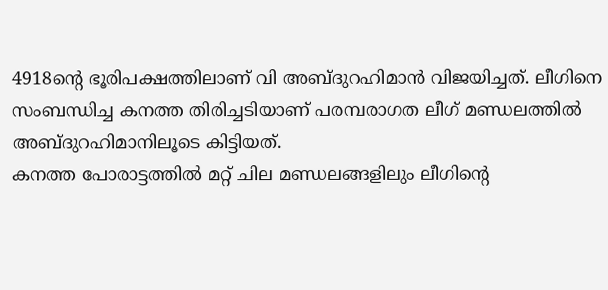4918ന്റെ ഭൂരിപക്ഷത്തിലാണ് വി അബ്ദുറഹിമാന്‍ വിജയിച്ചത്. ലീഗിനെ സംബന്ധിച്ച കനത്ത തിരിച്ചടിയാണ് പരമ്പരാഗത ലീഗ് മണ്ഡലത്തില്‍ അബ്ദുറഹിമാനിലൂടെ കിട്ടിയത്.
കനത്ത പോരാട്ടത്തില്‍ മറ്റ് ചില മണ്ഡലങ്ങളിലും ലീഗിന്റെ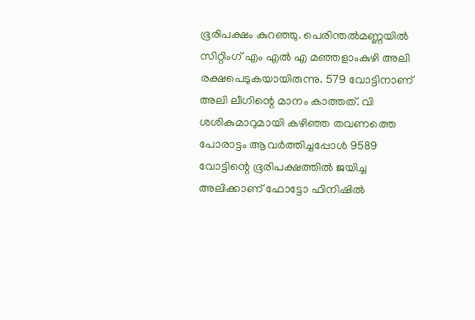ഭൂരിപക്ഷം കുറഞ്ഞു. പെരിന്തല്‍മണ്ണയില്‍ സിറ്റിംഗ് എം എല്‍ എ മഞ്ഞളാംകുഴി അലി രക്ഷപെടുകയായിരുന്നു. 579 വോട്ടിനാണ് അലി ലീഗിന്റെ മാനം കാത്തത്. വി ശശികുമാറുമായി കഴിഞ്ഞ തവണത്തെ പോരാട്ടം ആവര്‍ത്തിച്ചപ്പോള്‍ 9589 വോട്ടിന്റെ ഭൂരിപക്ഷത്തില്‍ ജയിച്ച അലിക്കാണ് ഫോട്ടോ ഫിനിഷില്‍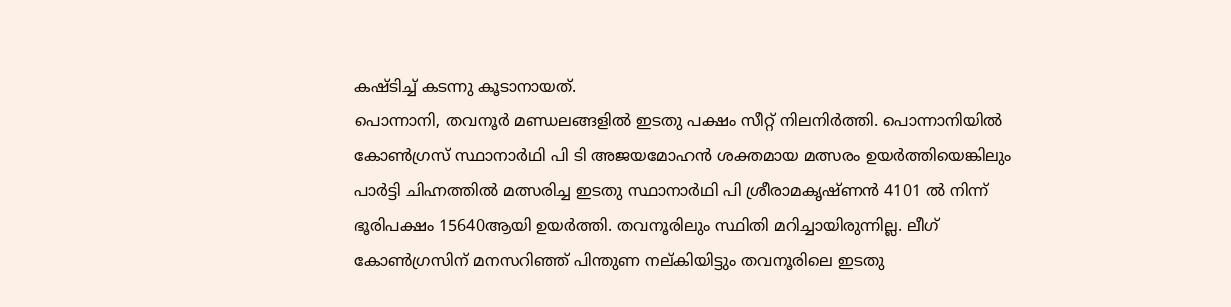കഷ്ടിച്ച് കടന്നു കൂടാനായത്.
പൊന്നാനി, തവനൂര്‍ മണ്ഡലങ്ങളില്‍ ഇടതു പക്ഷം സീറ്റ് നിലനിര്‍ത്തി. പൊന്നാനിയില്‍ കോണ്‍ഗ്രസ് സ്ഥാനാര്‍ഥി പി ടി അജയമോഹന്‍ ശക്തമായ മത്സരം ഉയര്‍ത്തിയെങ്കിലും പാര്‍ട്ടി ചിഹ്നത്തില്‍ മത്സരിച്ച ഇടതു സ്ഥാനാര്‍ഥി പി ശ്രീരാമകൃഷ്ണന്‍ 4101 ല്‍ നിന്ന് ഭൂരിപക്ഷം 15640ആയി ഉയര്‍ത്തി. തവനൂരിലും സ്ഥിതി മറിച്ചായിരുന്നില്ല. ലീഗ് കോണ്‍ഗ്രസിന് മനസറിഞ്ഞ് പിന്തുണ നല്കിയിട്ടും തവനൂരിലെ ഇടതു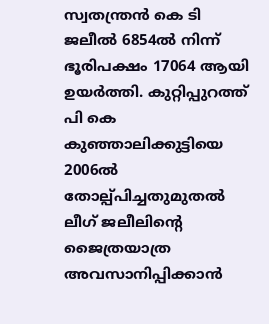സ്വതന്ത്രന്‍ കെ ടി ജലീല്‍ 6854ല്‍ നിന്ന് ഭൂരിപക്ഷം 17064 ആയി ഉയര്‍ത്തി. കുറ്റിപ്പുറത്ത് പി കെ കുഞ്ഞാലിക്കുട്ടിയെ 2006ല്‍ തോല്പ്പിച്ചതുമുതല്‍ ലീഗ് ജലീലിന്റെ ജൈത്രയാത്ര അവസാനിപ്പിക്കാന്‍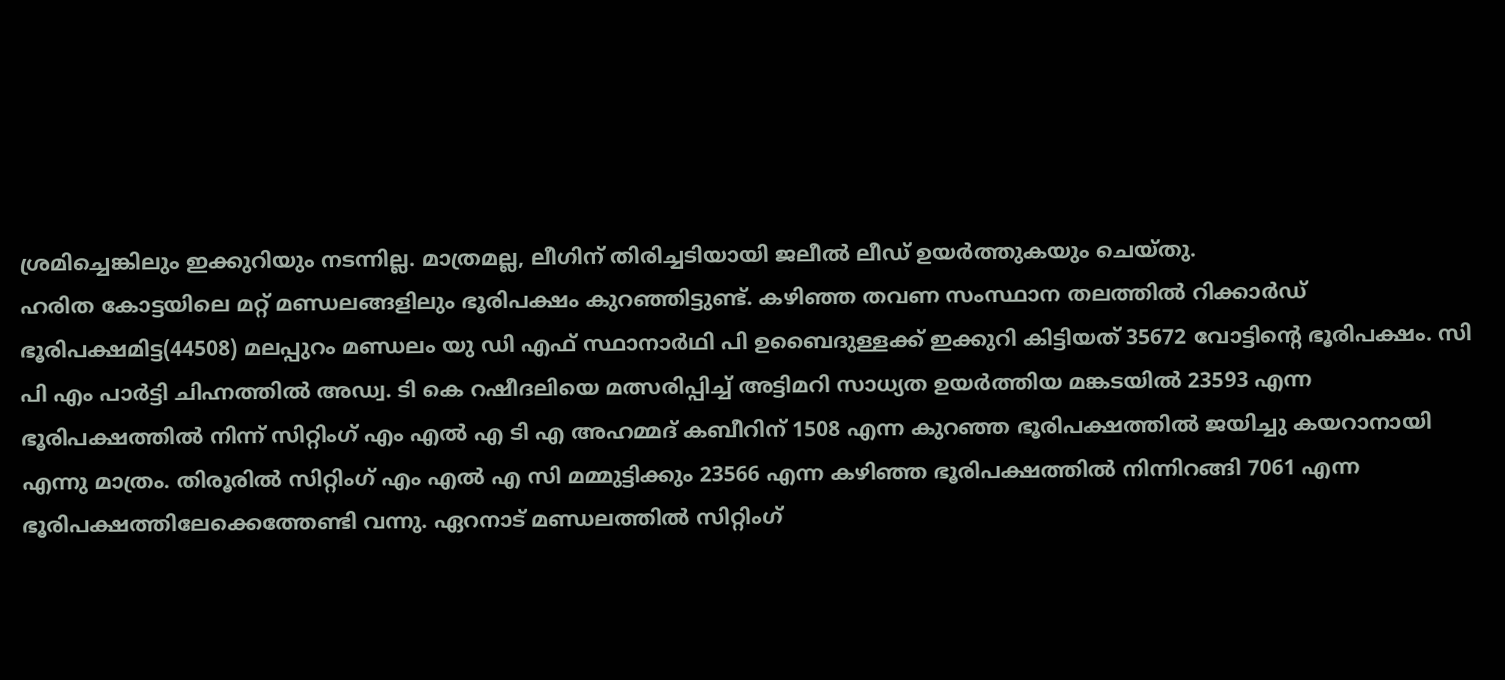ശ്രമിച്ചെങ്കിലും ഇക്കുറിയും നടന്നില്ല. മാത്രമല്ല, ലീഗിന് തിരിച്ചടിയായി ജലീല്‍ ലീഡ് ഉയര്‍ത്തുകയും ചെയ്തു.
ഹരിത കോട്ടയിലെ മറ്റ് മണ്ഡലങ്ങളിലും ഭൂരിപക്ഷം കുറഞ്ഞിട്ടുണ്ട്. കഴിഞ്ഞ തവണ സംസ്ഥാന തലത്തില്‍ റിക്കാര്‍ഡ് ഭൂരിപക്ഷമിട്ട(44508) മലപ്പുറം മണ്ഡലം യു ഡി എഫ് സ്ഥാനാര്‍ഥി പി ഉബൈദുള്ളക്ക് ഇക്കുറി കിട്ടിയത് 35672 വോട്ടിന്റെ ഭൂരിപക്ഷം. സി പി എം പാര്‍ട്ടി ചിഹ്നത്തില്‍ അഡ്വ. ടി കെ റഷീദലിയെ മത്സരിപ്പിച്ച് അട്ടിമറി സാധ്യത ഉയര്‍ത്തിയ മങ്കടയില്‍ 23593 എന്ന ഭൂരിപക്ഷത്തില്‍ നിന്ന് സിറ്റിംഗ് എം എല്‍ എ ടി എ അഹമ്മദ് കബീറിന് 1508 എന്ന കുറഞ്ഞ ഭൂരിപക്ഷത്തില്‍ ജയിച്ചു കയറാനായി എന്നു മാത്രം. തിരൂരില്‍ സിറ്റിംഗ് എം എല്‍ എ സി മമ്മുട്ടിക്കും 23566 എന്ന കഴിഞ്ഞ ഭൂരിപക്ഷത്തില്‍ നിന്നിറങ്ങി 7061 എന്ന ഭൂരിപക്ഷത്തിലേക്കെത്തേണ്ടി വന്നു. ഏറനാട് മണ്ഡലത്തില്‍ സിറ്റിംഗ്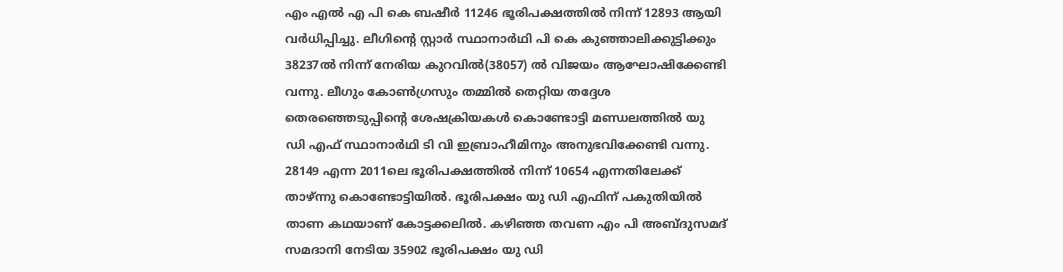എം എല്‍ എ പി കെ ബഷീര്‍ 11246 ഭൂരിപക്ഷത്തില്‍ നിന്ന് 12893 ആയി വര്‍ധിപ്പിച്ചു. ലീഗിന്റെ സ്റ്റാര്‍ സ്ഥാനാര്‍ഥി പി കെ കുഞ്ഞാലിക്കുട്ടിക്കും 38237ല്‍ നിന്ന് നേരിയ കുറവില്‍(38057) ല്‍ വിജയം ആഘോഷിക്കേണ്ടി വന്നു. ലീഗും കോണ്‍ഗ്രസും തമ്മില്‍ തെറ്റിയ തദ്ദേശ തെരഞ്ഞെടുപ്പിന്റെ ശേഷക്രിയകള്‍ കൊണ്ടോട്ടി മണ്ഡലത്തില്‍ യു ഡി എഫ് സ്ഥാനാര്‍ഥി ടി വി ഇബ്രാഹീമിനും അനുഭവിക്കേണ്ടി വന്നു. 28149 എന്ന 2011ലെ ഭൂരിപക്ഷത്തില്‍ നിന്ന് 10654 എന്നതിലേക്ക് താഴ്ന്നു കൊണ്ടോട്ടിയില്‍. ഭൂരിപക്ഷം യു ഡി എഫിന് പകുതിയില്‍ താണ കഥയാണ് കോട്ടക്കലില്‍. കഴിഞ്ഞ തവണ എം പി അബ്ദുസമദ് സമദാനി നേടിയ 35902 ഭൂരിപക്ഷം യു ഡി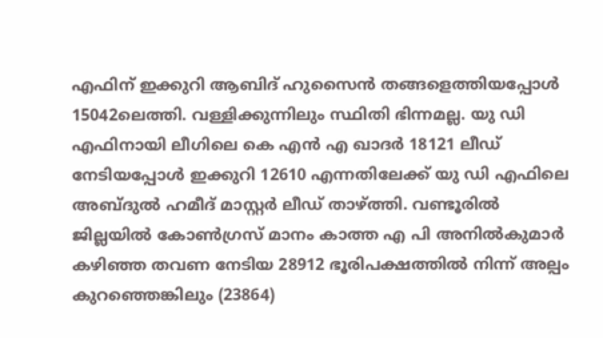എഫിന് ഇക്കുറി ആബിദ് ഹുസൈന്‍ തങ്ങളെത്തിയപ്പോള്‍ 15042ലെത്തി. വള്ളിക്കുന്നിലും സ്ഥിതി ഭിന്നമല്ല. യു ഡി എഫിനായി ലീഗിലെ കെ എന്‍ എ ഖാദര്‍ 18121 ലീഡ് നേടിയപ്പോള്‍ ഇക്കുറി 12610 എന്നതിലേക്ക് യു ഡി എഫിലെ അബ്ദുല്‍ ഹമീദ് മാസ്റ്റര്‍ ലീഡ് താഴ്ത്തി. വണ്ടൂരില്‍ ജില്ലയില്‍ കോണ്‍ഗ്രസ് മാനം കാത്ത എ പി അനില്‍കുമാര്‍ കഴിഞ്ഞ തവണ നേടിയ 28912 ഭൂരിപക്ഷത്തില്‍ നിന്ന് അല്പം കുറഞ്ഞെങ്കിലും (23864)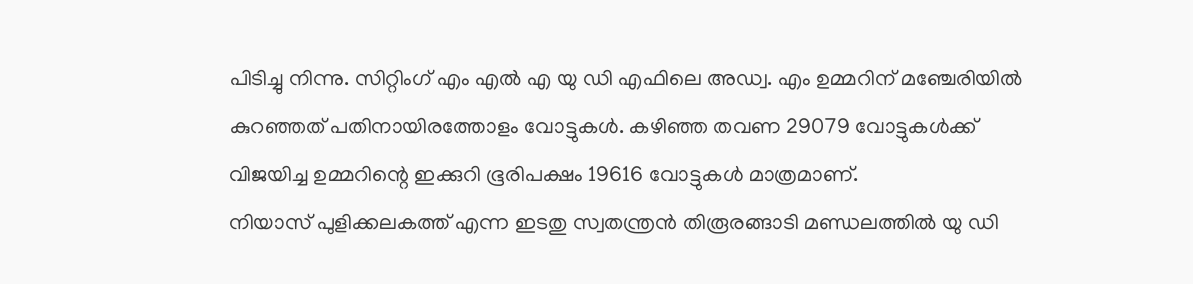പിടിച്ചു നിന്നു. സിറ്റിംഗ് എം എല്‍ എ യു ഡി എഫിലെ അഡ്വ. എം ഉമ്മറിന് മഞ്ചേരിയില്‍ കുറഞ്ഞത് പതിനായിരത്തോളം വോട്ടുകള്‍. കഴിഞ്ഞ തവണ 29079 വോട്ടുകള്‍ക്ക് വിജയിച്ച ഉമ്മറിന്റെ ഇക്കുറി ഭൂരിപക്ഷം 19616 വോട്ടുകള്‍ മാത്രമാണ്.
നിയാസ് പുളിക്കലകത്ത് എന്ന ഇടതു സ്വതന്ത്രന്‍ തിരൂരങ്ങാടി മണ്ഡലത്തില്‍ യു ഡി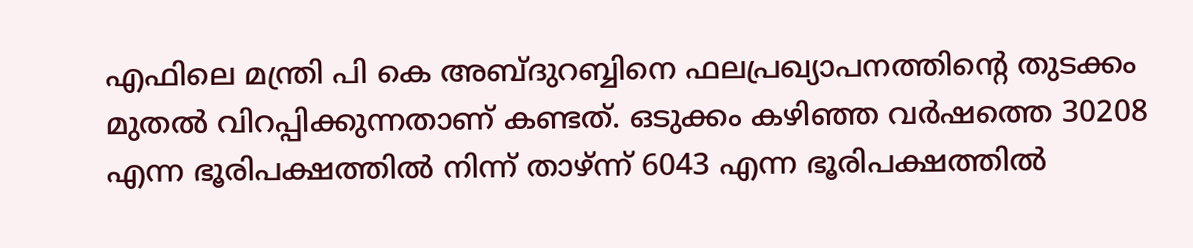എഫിലെ മന്ത്രി പി കെ അബ്ദുറബ്ബിനെ ഫലപ്രഖ്യാപനത്തിന്റെ തുടക്കം മുതല്‍ വിറപ്പിക്കുന്നതാണ് കണ്ടത്. ഒടുക്കം കഴിഞ്ഞ വര്‍ഷത്തെ 30208 എന്ന ഭൂരിപക്ഷത്തില്‍ നിന്ന് താഴ്ന്ന് 6043 എന്ന ഭൂരിപക്ഷത്തില്‍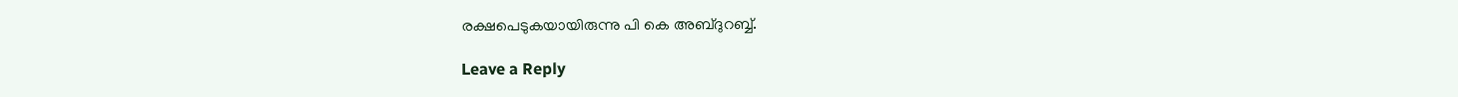രക്ഷപെടുകയായിരുന്നു പി കെ അബ്ദുറബ്ബ്.

Leave a Reply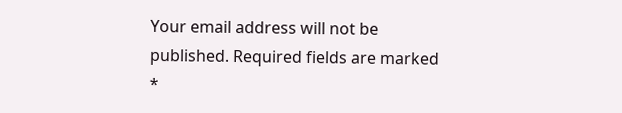Your email address will not be published. Required fields are marked *